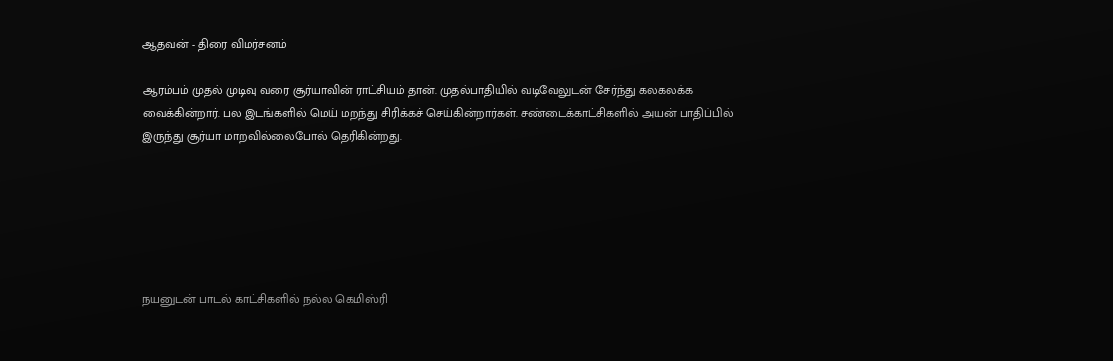ஆதவன் - திரை விமர்சனம்

ஆரம்பம் முதல் முடிவு வரை சூர்யாவின் ராட்சியம் தான். முதல்பாதியில் வடிவேலுடன் சேர்ந்து கலகலக்க வைக்கின்றார். பல இடங்களில் மெய் மறந்து சிரிக்கச் செய்கின்றார்கள். சண்டைக்காட்சிகளில் அயன் பாதிப்பில் இருந்து சூர்யா மாறவில்லைபோல் தெரிகின்றது.






நயனுடன் பாடல் காட்சிகளில் நல்ல கெமிஸ்ரி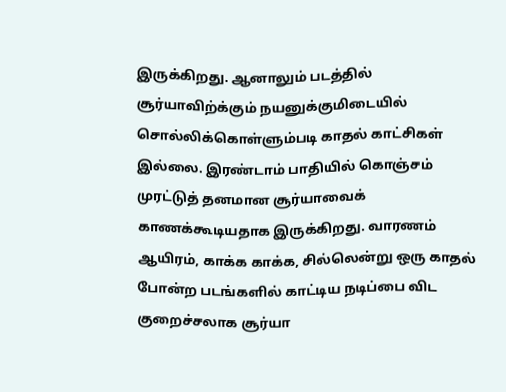இருக்கிறது. ஆனாலும் படத்தில் சூர்யாவிற்க்கும் நயனுக்குமிடையில் சொல்லிக்கொள்ளும்படி காதல் காட்சிகள் இல்லை. இரண்டாம் பாதியில் கொஞ்சம் முரட்டுத் தனமான சூர்யாவைக் காணக்கூடியதாக இருக்கிறது. வாரணம் ஆயிரம், காக்க காக்க, சில்லென்று ஒரு காதல் போன்ற படங்களில் காட்டிய நடிப்பை விட குறைச்சலாக சூர்யா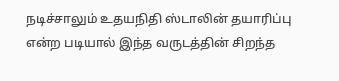நடிச்சாலும் உதயநிதி ஸ்டாலின் தயாரிப்பு என்ற படியால் இந்த வருடத்தின் சிறந்த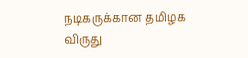நடிகருக்கான தமிழக விருது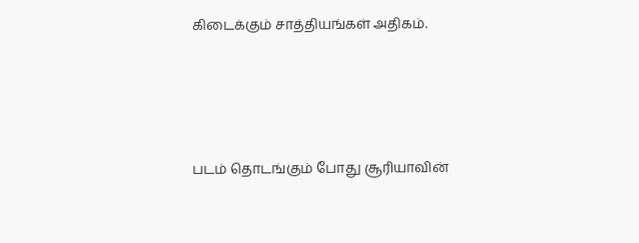கிடைக்கும் சாத்தியங்கள் அதிகம்.




படம் தொடங்கும் போது சூரியாவின்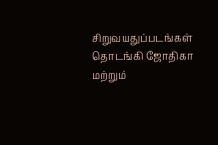சிறுவயதுப்படங்கள் தொடங்கி ஜோதிகா மற்றும்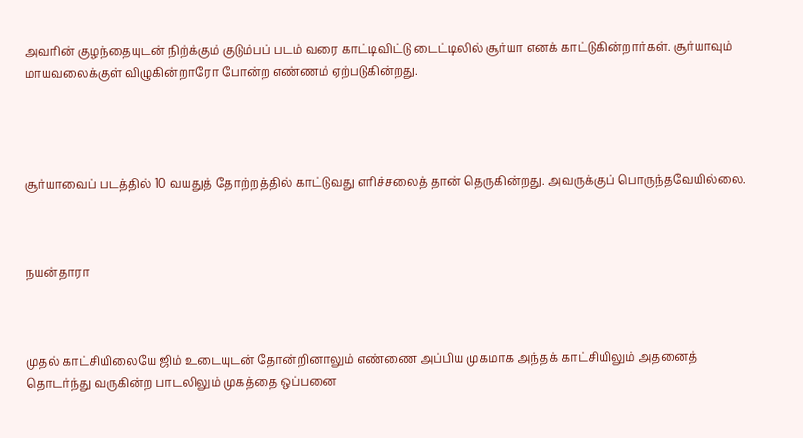அவரின் குழந்தையுடன் நிற்க்கும் குடும்பப் படம் வரை காட்டிவிட்டு டைட்டிலில் சூர்யா எனக் காட்டுகின்றார்கள். சூர்யாவும் மாயவலைக்குள் விழுகின்றாரோ போன்ற எண்ணம் ஏற்படுகின்றது.




சூர்யாவைப் படத்தில் 10 வயதுத் தோற்றத்தில் காட்டுவது எரிச்சலைத் தான் தெருகின்றது. அவருக்குப் பொருந்தவேயில்லை.



நயன்தாரா



முதல் காட்சியிலையே ஜிம் உடையுடன் தோன்றினாலும் எண்ணை அப்பிய முகமாக அந்தக் காட்சியிலும் அதனைத் தொடர்ந்து வருகின்ற பாடலிலும் முகத்தை ஒப்பனை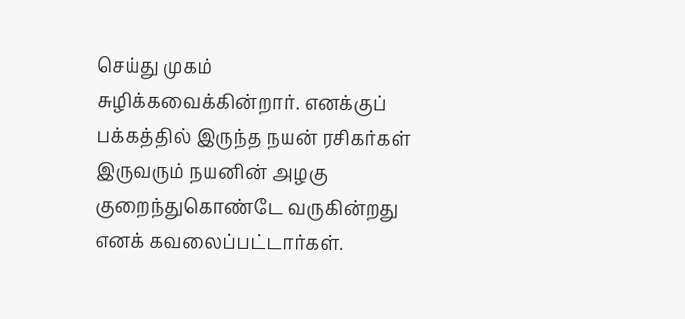செய்து முகம் சுழிக்கவைக்கின்றார். எனக்குப் பக்கத்தில் இருந்த நயன் ரசிகர்கள் இருவரும் நயனின் அழகு குறைந்துகொண்டே வருகின்றது எனக் கவலைப்பட்டார்கள்.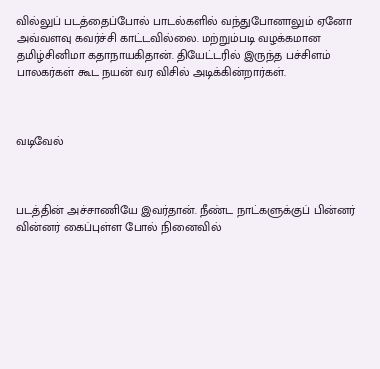வில்லுப் படத்தைப்போல் பாடல்களில் வந்துபோனாலும் ஏனோ அவ்வளவு கவர்ச்சி காட்டவில்லை. மற்றும்படி வழக்கமான தமிழ்சினிமா கதாநாயகிதான். தியேட்டரில் இருந்த பச்சிளம் பாலகர்கள் கூட நயன் வர விசில் அடிக்கின்றார்கள்.



வடிவேல்



படத்தின் அச்சாணியே இவர்தான். நீண்ட நாட்களுக்குப் பின்னர் வின்னர் கைப்புள்ள போல் நினைவில்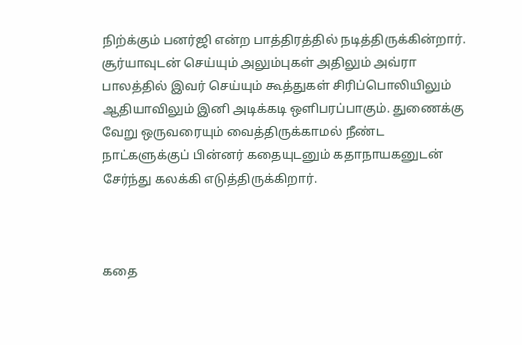நிற்க்கும் பனர்ஜி என்ற பாத்திரத்தில் நடித்திருக்கின்றார். சூர்யாவுடன் செய்யும் அலும்புகள் அதிலும் அவ்ரா பாலத்தில் இவர் செய்யும் கூத்துகள் சிரிப்பொலியிலும் ஆதியாவிலும் இனி அடிக்கடி ஒளிபரப்பாகும். துணைக்கு வேறு ஒருவரையும் வைத்திருக்காமல் நீண்ட நாட்களுக்குப் பின்னர் கதையுடனும் கதாநாயகனுடன் சேர்ந்து கலக்கி எடுத்திருக்கிறார்.



கதை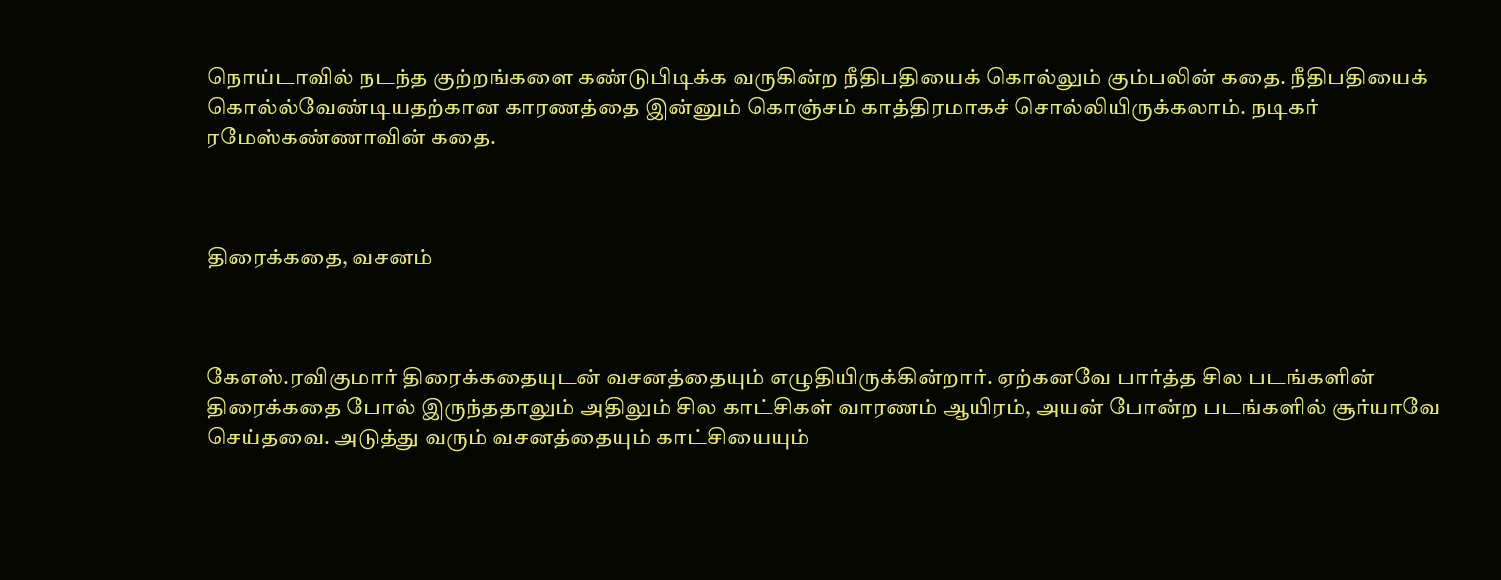நொய்டாவில் நடந்த குற்றங்களை கண்டுபிடிக்க வருகின்ற நீதிபதியைக் கொல்லும் கும்பலின் கதை. நீதிபதியைக் கொல்ல்வேண்டியதற்கான‌ காரணத்தை இன்னும் கொஞ்சம் காத்திரமாகச் சொல்லியிருக்கலாம். நடிகர் ரமேஸ்கண்ணாவின் கதை.



திரைக்கதை, வசனம்



கேஎஸ்.ரவிகுமார் திரைக்கதையுடன் வசனத்தையும் எழுதியிருக்கின்றார். ஏற்கனவே பார்த்த சில படங்களின் திரைக்கதை போல் இருந்ததாலும் அதிலும் சில காட்சிகள் வாரணம் ஆயிரம், அயன் போன்ற படங்களில் சூர்யாவே செய்தவை. அடுத்து வரும் வசனத்தையும் காட்சியையும்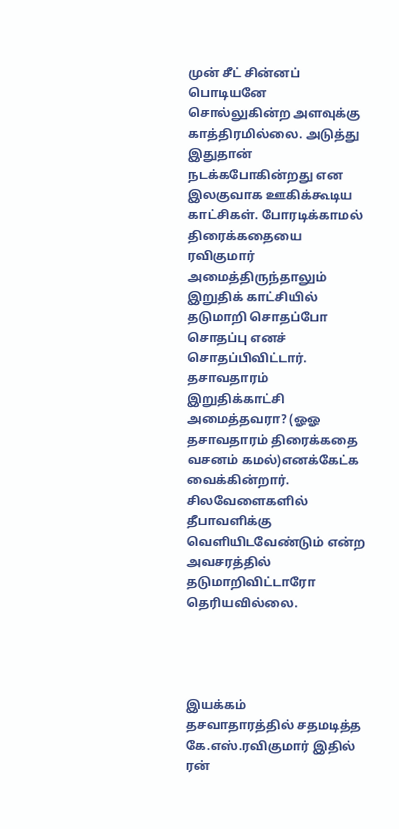முன் சீட் சின்னப் பொடியனே சொல்லுகின்ற அளவுக்கு காத்திரமில்லை. அடுத்து இதுதான் நடக்கபோகின்றது என இலகுவாக ஊகிக்கூடிய காட்சிகள். போரடிக்காமல் திரைக்கதையை ரவிகுமார் அமைத்திருந்தாலும் இறுதிக் காட்சியில் தடுமாறி சொதப்போ சொதப்பு எனச் சொதப்பிவிட்டார். தசாவதாரம் இறுதிக்காட்சி அமைத்தவரா? (ஓஓ தசாவதாரம் திரைக்கதை வசனம் கமல்)எனக்கேட்க வைக்கின்றார். சிலவேளைகளில் தீபாவளிக்கு வெளியிடவேண்டும் என்ற அவசரத்தில் தடுமாறிவிட்டாரோ தெரியவில்லை.




இயக்கம்
தசவாதாரத்தில் சதமடித்த கே.எஸ்.ரவிகுமார் இதில் ரன்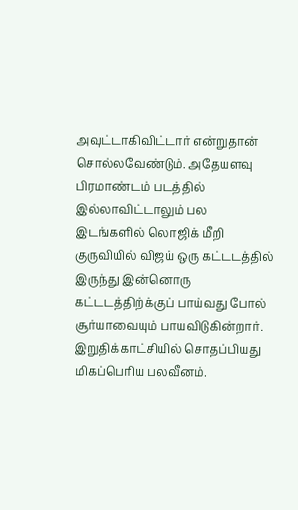அவுட்டாகிவிட்டார் என்றுதான் சொல்லவேண்டும். அதேயளவு பிரமாண்டம் படத்தில் இல்லாவிட்டாலும் பல இடங்களில் லொஜிக் மீறி குருவியில் விஜய் ஒரு கட்டடத்தில் இருந்து இன்னொரு கட்டடத்திற்க்குப் பாய்வது போல் சூர்யாவையும் பாயவிடுகின்றார். இறுதிக்காட்சியில் சொதப்பியது மிகப்பெரிய பலவீனம்.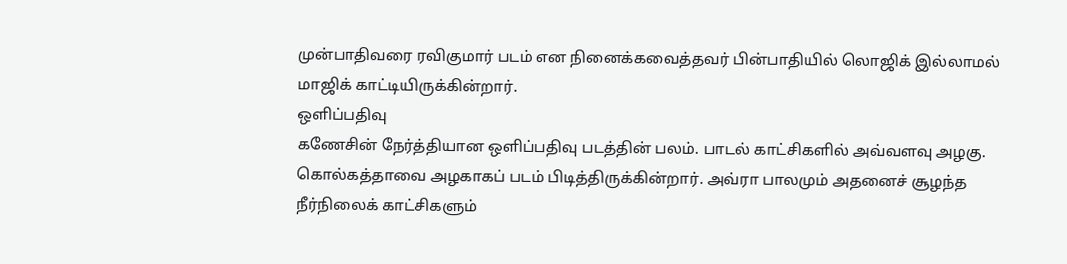முன்பாதிவரை ரவிகுமார் படம் என நினைக்கவைத்தவர் பின்பாதியில் லொஜிக் இல்லாமல் மாஜிக் காட்டியிருக்கின்றார்.
ஒளிப்பதிவு
கணேசின் நேர்த்தியான ஒளிப்பதிவு படத்தின் பலம். பாடல் காட்சிகளில் அவ்வளவு அழகு. கொல்கத்தாவை அழகாகப் படம் பிடித்திருக்கின்றார். அவ்ரா பாலமும் அதனைச் சூழந்த நீர்நிலைக் காட்சிகளும்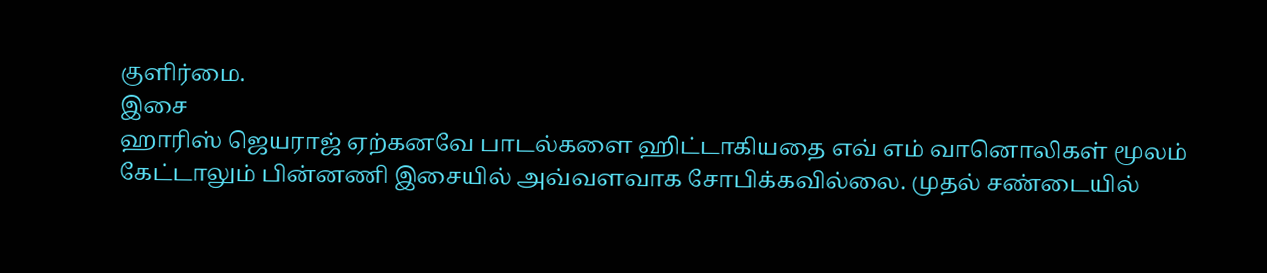குளிர்மை.
இசை
ஹாரிஸ் ஜெயராஜ் ஏற்கனவே பாடல்களை ஹிட்டாகியதை எவ் எம் வானொலிகள் மூலம் கேட்டாலும் பின்னணி இசையில் அவ்வளவாக சோபிக்கவில்லை. முதல் சண்டையில்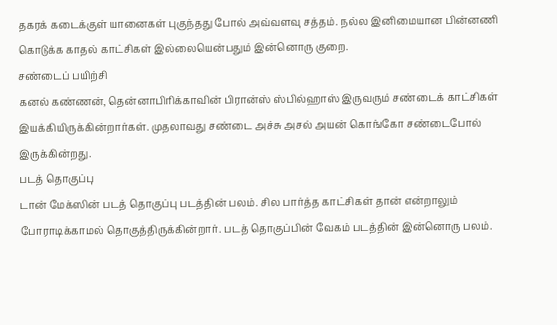தகரக் கடைக்குள் யானைகள் புகுந்தது போல் அவ்வளவு சத்தம். நல்ல இனிமையான பின்னணி கொடுக்க காதல் காட்சிகள் இல்லையென்பதும் இன்னொரு குறை.
சண்டைப் பயிற்சி
கனல் கண்ணன், தென்னாபிரிக்காவின் பிரான்ஸ் ஸ்பில்ஹாஸ் இருவரும் சண்டைக் காட்சிகள் இயக்கியிருக்கின்றார்கள். முதலாவது சண்டை அச்சு அசல் அயன் கொங்கோ சண்டைபோல் இருக்கின்றது.
படத் தொகுப்பு
டான் மேக்ஸின் படத் தொகுப்பு படத்தின் பலம். சில பார்த்த காட்சிகள் தான் என்றாலும் போராடிக்காமல் தொகுத்திருக்கின்றார். படத் தொகுப்பின் வேகம் படத்தின் இன்னொரு பலம்.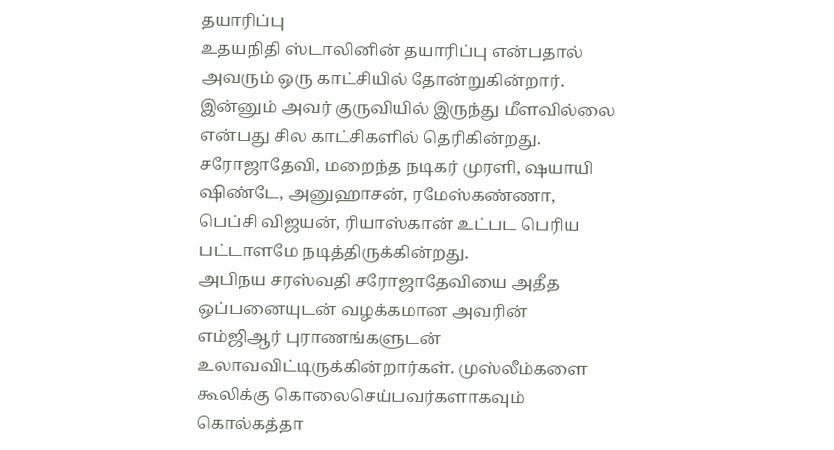தயாரிப்பு
உதயநிதி ஸ்டாலினின் தயாரிப்பு என்பதால் அவரும் ஒரு காட்சியில் தோன்றுகின்றார். இன்னும் அவர் குருவியில் இருந்து மீளவில்லை என்பது சில காட்சிகளில் தெரிகின்றது.
சரோஜாதேவி, மறைந்த நடிகர் முரளி, ஷயாயி ஷிண்டே, அனுஹாசன், ரமேஸ்கண்ணா, பெப்சி விஜயன், ரியாஸ்கான் உட்பட பெரிய பட்டாளமே நடித்திருக்கின்றது.
அபிநய சரஸ்வதி சரோஜாதேவியை அதீத ஒப்பனையுடன் வழக்கமான அவரின் எம்ஜிஆர் புராணங்களுடன் உலாவவிட்டிருக்கின்றார்கள். முஸ்லீம்களை கூலிக்கு கொலைசெய்பவர்களாகவும் கொல்கத்தா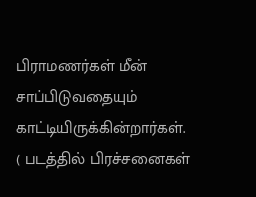பிராமணர்கள் மீன் சாப்பிடுவதையும் காட்டியிருக்கின்றார்கள். ( படத்தில் பிரச்சனைகள்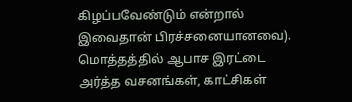கிழப்பவேண்டும் என்றால் இவைதான் பிரச்சனையானவை).
மொத்தத்தில் ஆபாச இரட்டை அர்த்த வசனங்கள், காட்சிகள்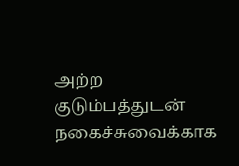அற்ற குடும்பத்துடன் நகைச்சுவைக்காக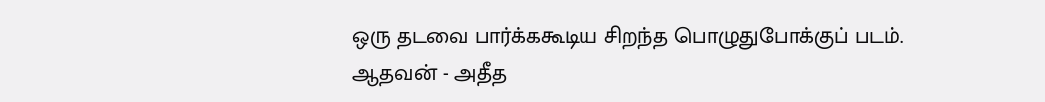ஒரு தடவை பார்க்ககூடிய சிறந்த பொழுதுபோக்குப் படம்.
ஆதவன் - அதீத‌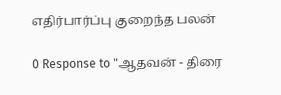எதிர்பார்ப்பு குறைந்த பலன்

0 Response to "ஆதவன் - திரை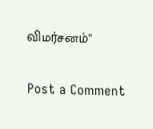விமர்சனம்"

Post a Comment